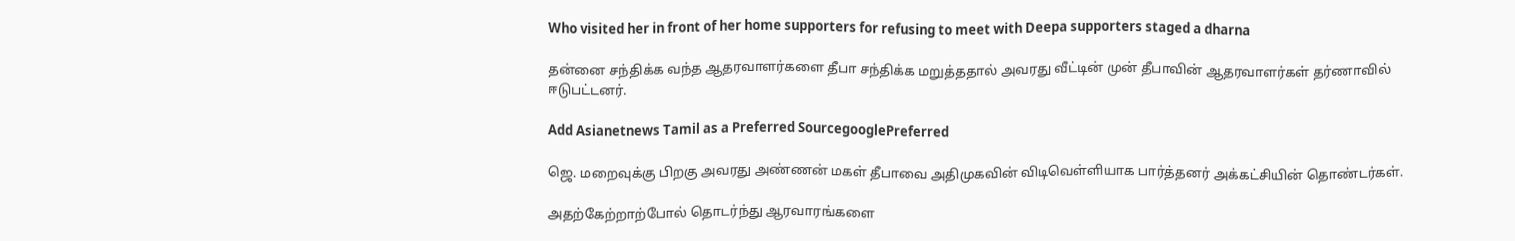Who visited her in front of her home supporters for refusing to meet with Deepa supporters staged a dharna

தன்னை சந்திக்க வந்த ஆதரவாளர்களை தீபா சந்திக்க மறுத்ததால் அவரது வீட்டின் முன் தீபாவின் ஆதரவாளர்கள் தர்ணாவில் ஈடுபட்டனர்.

Add Asianetnews Tamil as a Preferred SourcegooglePreferred

ஜெ. மறைவுக்கு பிறகு அவரது அண்ணன் மகள் தீபாவை அதிமுகவின் விடிவெள்ளியாக பார்த்தனர் அக்கட்சியின் தொண்டர்கள்.

அதற்கேற்றாற்போல் தொடர்ந்து ஆரவாரங்களை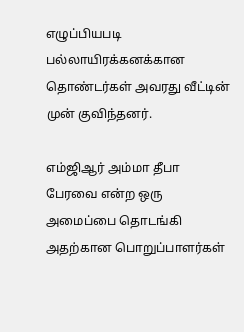எழுப்பியபடி பல்லாயிரக்கனக்கான தொண்டர்கள் அவரது வீட்டின் முன் குவிந்தனர்.

எம்ஜிஆர் அம்மா தீபா பேரவை என்ற ஒரு அமைப்பை தொடங்கி அதற்கான பொறுப்பாளர்கள்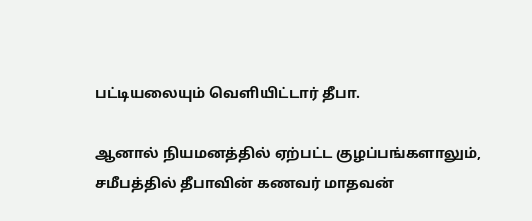பட்டியலையும் வெளியிட்டார் தீபா.

ஆனால் நியமனத்தில் ஏற்பட்ட குழப்பங்களாலும், சமீபத்தில் தீபாவின் கணவர் மாதவன்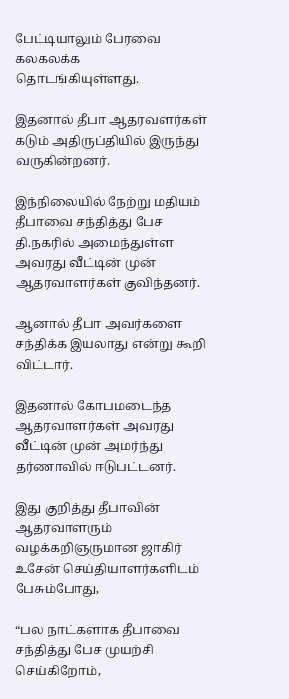பேட்டியாலும் பேரவை கலகலக்க தொடங்கியுள்ளது.

இதனால் தீபா ஆதரவளர்கள் கடும் அதிருப்தியில் இருந்து வருகின்றனர்.

இந்நிலையில் நேற்று மதியம் தீபாவை சந்தித்து பேச தி.நகரில் அமைந்துள்ள அவரது வீட்டின் முன் ஆதரவாளர்கள் குவிந்தனர்.

ஆனால் தீபா அவர்களை சந்திக்க இயலாது என்று கூறி விட்டார்.

இதனால் கோபமடைந்த ஆதரவாளர்கள் அவரது வீட்டின் முன் அமர்ந்து தர்ணாவில் ஈடுபட்டனர்.

இது குறித்து தீபாவின் ஆதரவாளரும் வழக்கறிஞருமான ஜாகிர் உசேன் செய்தியாளர்களிடம் பேசும்போது,

“பல நாட்களாக தீபாவை சந்தித்து பேச முயற்சி செய்கிறோம்,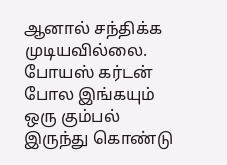ஆனால் சந்திக்க முடியவில்லை. போயஸ் கர்டன் போல இங்கயும் ஒரு கும்பல் இருந்து கொண்டு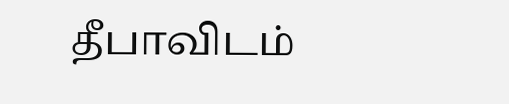தீபாவிடம்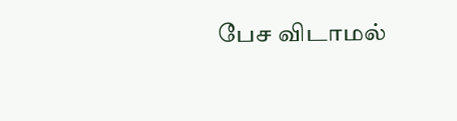பேச விடாமல்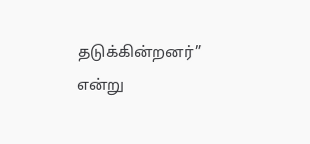தடுக்கின்றனர்” என்று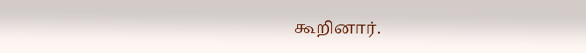கூறினார்.